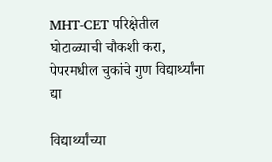MHT-CET परिक्षेतील घोटाळ्याची चौकशी करा, पेपरमधील चुकांचे गुण विद्यार्थ्यांना द्या

विद्यार्थ्यांच्या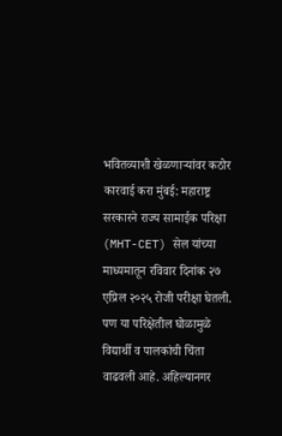भवितव्याशी खेळणाऱ्यांवर कठोर कारवाई करा मुंबई: महाराष्ट्र सरकारने राज्य सामाईक परिक्षा (MHT-CET) सेल यांच्या माध्यमातून रविवार दिनांक २७ एप्रिल २०२५ रोजी परीक्षा घेतली. पण या परिक्षेतील घोळामुळे विद्यार्थी व पालकांची चिंता वाढवली आहे. अहिल्यानगर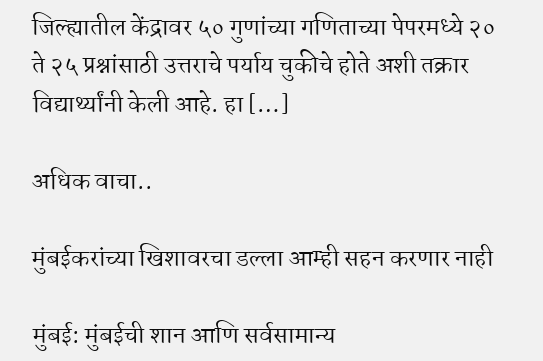जिल्ह्यातील केंद्रावर ५० गुणांच्या गणिताच्या पेपरमध्ये २० ते २५ प्रश्नांसाठी उत्तराचे पर्याय चुकीचे होते अशी तक्रार विद्यार्थ्यांनी केली आहे. हा […]

अधिक वाचा..

मुंबईकरांच्या खिशावरचा डल्ला आम्ही सहन करणार नाही

मुंबई: मुंबईची शान आणि सर्वसामान्य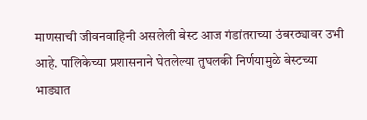माणसाची जीवनवाहिनी असलेली बेस्ट आज गंडांतराच्या उंबरठ्यावर उभी आहे. पालिकेच्या प्रशासनाने घेतलेल्या तुघलकी निर्णयामुळे बेस्टच्या भाड्यात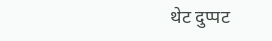थेट दुप्पट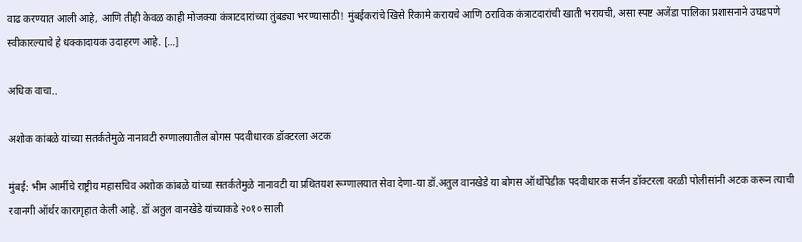वाढ करण्यात आली आहे, आणि तीही केवळ काही मोजक्या कंत्राटदारांच्या तुंबड्या भरण्यासाठी! मुंबईकरांचे खिसे रिकामे करायचे आणि ठराविक कंत्राटदारांची खाती भरायची, असा स्पष्ट अजेंडा पालिका प्रशासनाने उघडपणे स्वीकारल्याचे हे धक्कादायक उदाहरण आहे. […]

अधिक वाचा..

अशोक कांबळे यांच्या सतर्कतेमुळे नानावटी रुग्णालयातील बोगस पदवीधारक डॉक्टरला अटक

मुंबई: भीम आर्मीचे राष्ट्रीय महासचिव अशोक कांबळे यांच्या सतर्कतेमुळे नानावटी या प्रथितयश रूग्णालयात सेवा देणा-या डॉ.अतुल वानखेडे या बोगस ऑर्थोपेडीक पदवीधारक सर्जन डॉक्टरला वरळी पोलीसांनी अटक करून त्याची रवानगी ऑर्थर कारागृहात केली आहे. डॉ अतुल वानखेडे यांच्याकडे २०१० साली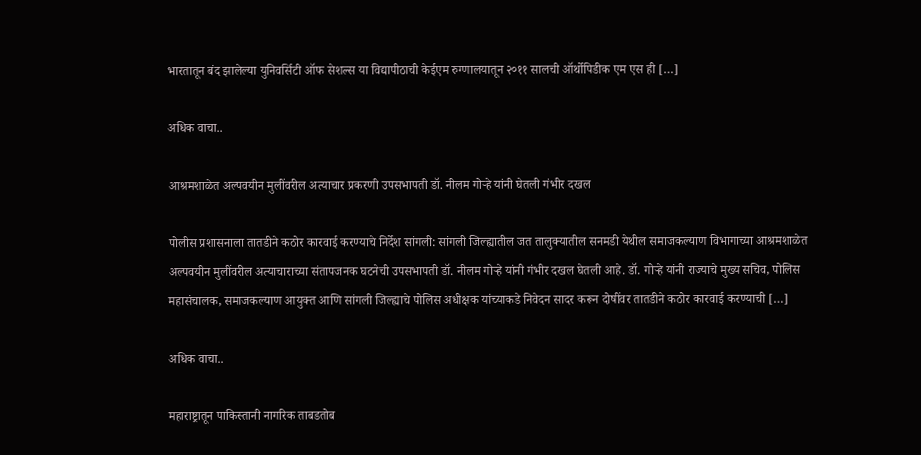भारतातून बंद झालेल्या युनिवर्सिटी ऑफ सेशल्स या विद्यापीठाची केईएम रुग्णालयातून २०११ सालची ऑर्थोपिडीक एम एस ही […]

अधिक वाचा..

आश्रमशाळेत अल्पवयीन मुलींवरील अत्याचार प्रकरणी उपसभापती डॉ. नीलम गोऱ्हे यांनी घेतली गंभीर दखल

पोलीस प्रशासनाला तातडीने कठोर कारवाई करण्याचे निर्देश सांगली: सांगली जिल्ह्यातील जत तालुक्यातील सनमडी येथील समाजकल्याण विभागाच्या आश्रमशाळेत अल्पवयीन मुलींवरील अत्याचाराच्या संतापजनक घटनेची उपसभापती डॉ. नीलम गोऱ्हे यांनी गंभीर दखल घेतली आहे. डॉ. गोऱ्हे यांनी राज्याचे मुख्य सचिव, पोलिस महासंचालक, समाजकल्याण आयुक्त आणि सांगली जिल्ह्याचे पोलिस अधीक्षक यांच्याकडे निवेदन सादर करून दोषींवर तातडीने कठोर कारवाई करण्याची […]

अधिक वाचा..

महाराष्ट्रातून पाकिस्तानी नागरिक ताबडतोब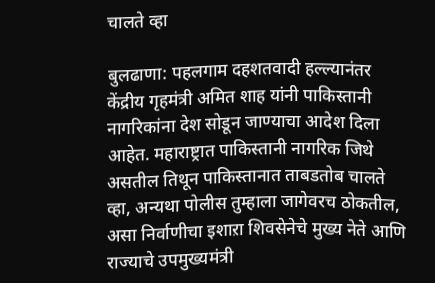चालते व्हा

बुलढाणा: पहलगाम दहशतवादी हल्ल्यानंतर केंद्रीय गृहमंत्री अमित शाह यांनी पाकिस्तानी नागरिकांना देश सोडून जाण्याचा आदेश दिला आहेत. महाराष्ट्रात पाकिस्तानी नागरिक जिथे असतील तिथून पाकिस्तानात ताबडतोब चालते व्हा, अन्यथा पोलीस तुम्हाला जागेवरच ठोकतील, असा निर्वाणीचा इशाऱा शिवसेनेचे मुख्य नेते आणि राज्याचे उपमुख्यमंत्री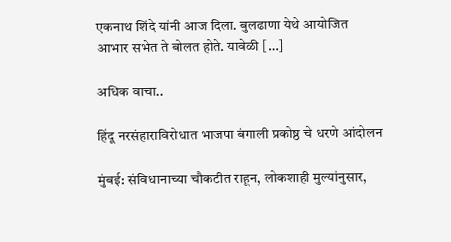एकनाथ शिंदे यांनी आज दिला. बुलढाणा येथे आयोजित आभार सभेत ते बोलत होते. यावेळी […]

अधिक वाचा..

हिंदू नरसंहाराविरोधात भाजपा बंगाली प्रकोष्ठ चे धरणे आंदोलन

मुंबई: संविधानाच्या चौकटीत राहून, लोकशाही मुल्यांनुसार,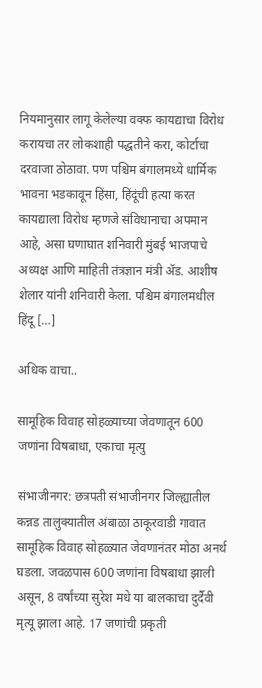नियमानुसार लागू केलेल्या वक्फ कायद्याचा विरोध करायचा तर लोकशाही पद्धतीने करा, कोर्टाचा दरवाजा ठोठावा. पण पश्चिम बंगालमध्ये धार्मिक भावना भडकावून हिंसा, हिंदूंची हत्या करत कायद्याला विरोध म्हणजे संविधानाचा अपमान आहे, असा घणाघात शनिवारी मुंबई भाजपाचे अध्यक्ष आणि माहिती तंत्रज्ञान मंत्री ॲड. आशीष शेलार यांनी शनिवारी केला. पश्चिम बंगालमधील हिंदू […]

अधिक वाचा..

सामूहिक विवाह सोहळ्याच्या जेवणातून 600 जणांना विषबाधा, एकाचा मृत्यु

संभाजीनगर: छत्रपती संभाजीनगर जिल्ह्यातील कन्नड तालुक्यातील अंबाळा ठाकूरवाडी गावात सामूहिक विवाह सोहळ्यात जेवणानंतर मोठा अनर्थ घडला. जवळपास 600 जणांना विषबाधा झाली असून, 8 वर्षांच्या सुरेश मधे या बालकाचा दुर्दैवी मृत्यू झाला आहे. 17 जणांची प्रकृती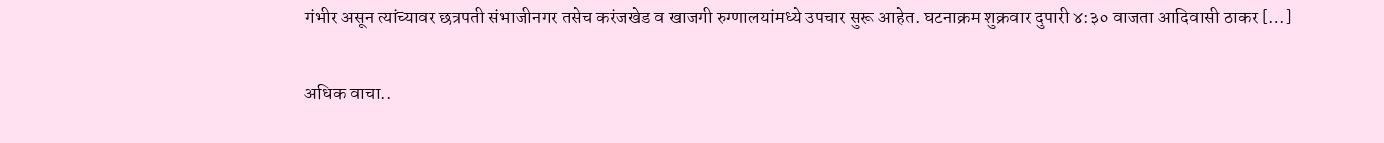गंभीर असून त्यांच्यावर छत्रपती संभाजीनगर तसेच करंजखेड व खाजगी रुग्णालयांमध्ये उपचार सुरू आहेत. घटनाक्रम शुक्रवार दुपारी ४:३० वाजता आदिवासी ठाकर […]

अधिक वाचा..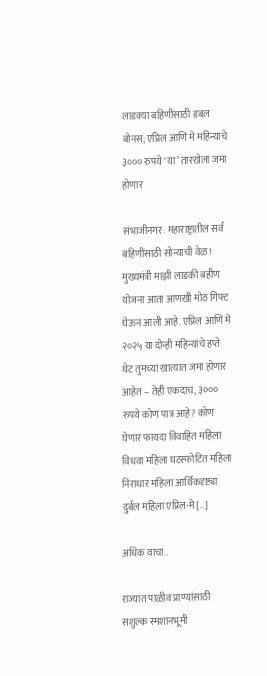लाडक्या बहिणींसाठी डबल बोनस; एप्रिल आणि मे महिन्याचे ३००० रुपये ‘या’ तारखेला जमा होणार

संभाजीनगर: महाराष्ट्रातील सर्व बहिणींसाठी सोन्याची वेळ! मुख्यमंत्री माझी लाडकी बहीण योजना आता आणखी मोठं गिफ्ट घेऊन आली आहे. एप्रिल आणि मे २०२५ या दोन्ही महिन्यांचे हप्ते थेट तुमच्या खात्यात जमा होणार आहेत – तेही एकदाच, ३००० रुपये कोण पात्र आहे? कोण घेणार फायदा विवाहित महिला विधवा महिला घटस्फोटित महिला निराधार महिला आर्थिकदृष्ट्या दुर्बल महिला एप्रिल-मे […]

अधिक वाचा..

राज्यात पाळीव प्राण्यांसाठी सशुल्क स्मशानभूमी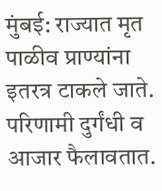मुंबई: राज्यात मृत पाळीव प्राण्यांना इतरत्र टाकले जाते. परिणामी दुर्गंधी व आजार फैलावतात.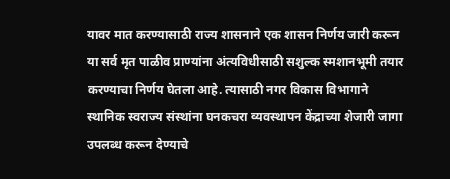यावर मात करण्यासाठी राज्य शासनाने एक शासन निर्णय जारी करून या सर्व मृत पाळीव प्राण्यांना अंत्यविधीसाठी सशुल्क स्मशानभूमी तयार करण्याचा निर्णय घेतला आहे. त्यासाठी नगर विकास विभागाने स्थानिक स्वराज्य संस्थांना घनकचरा व्यवस्थापन केंद्राच्या शेजारी जागा उपलब्ध करून देण्याचे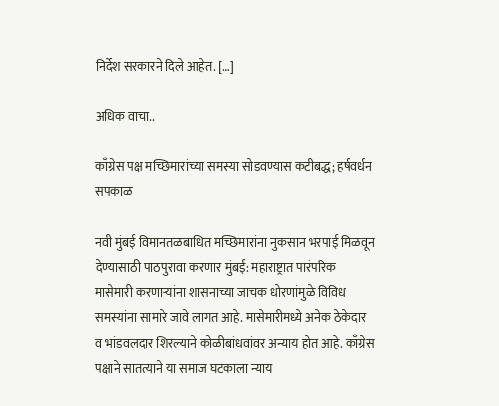निर्देश सरकारने दिले आहेत. […]

अधिक वाचा..

काँग्रेस पक्ष मच्छिमारांच्या समस्या सोडवण्यास कटीबद्ध; हर्षवर्धन सपकाळ

नवी मुंबई विमानतळबाधित मच्छिमारांना नुकसान भरपाई मिळवून देण्यासाठी पाठपुरावा करणार मुंबई: महाराष्ट्रात पारंपरिक मासेमारी करणाऱ्यांना शासनाच्या जाचक धोरणांमुळे विविध समस्यांना सामारे जावे लागत आहे. मासेमारीमध्ये अनेक ठेकेदार व भांडवलदार शिरल्याने कोळीबांधवांवर अन्याय होत आहे. काँग्रेस पक्षाने सातत्याने या समाज घटकाला न्याय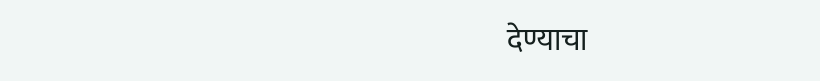देण्याचा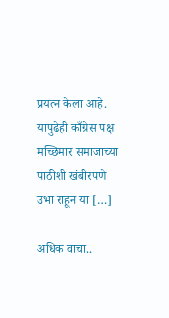प्रयत्न केला आहे. यापुढेही काँग्रेस पक्ष मच्छिमार समाजाच्या पाठीशी खंबीरपणे उभा राहून या […]

अधिक वाचा..